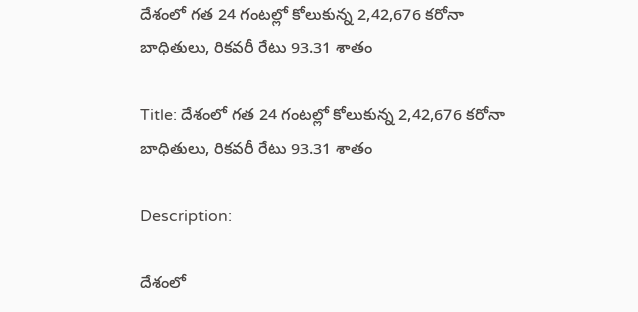దేశంలో గత 24 గంటల్లో కోలుకున్న 2,42,676 కరోనా బాధితులు, రికవరీ రేటు 93.31 శాతం

Title: దేశంలో గత 24 గంటల్లో కోలుకున్న 2,42,676 కరోనా బాధితులు, రికవరీ రేటు 93.31 శాతం

Description:

దేశంలో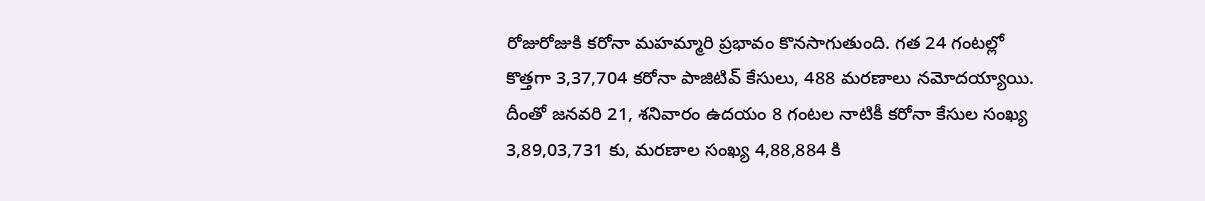రోజురోజుకి కరోనా మహమ్మారి ప్రభావం కొనసాగుతుంది. గత 24 గంటల్లో కొత్తగా 3,37,704 కరోనా పాజిటివ్ కేసులు, 488 మరణాలు నమోదయ్యాయి. దీంతో జనవరి 21, శనివారం ఉదయం 8 గంటల నాటికీ కరోనా కేసుల సంఖ్య 3,89,03,731 కు, మరణాల సంఖ్య 4,88,884 కి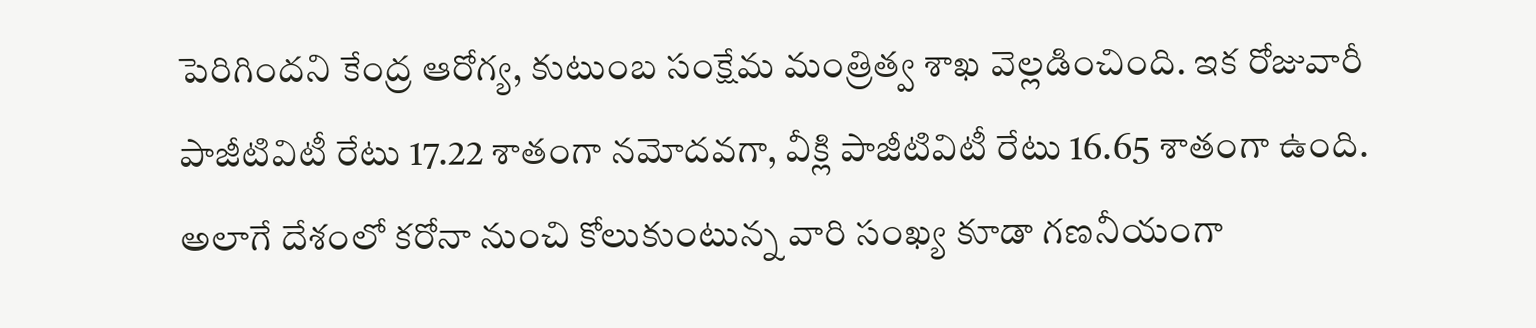పెరిగిందని కేంద్ర ఆరోగ్య, కుటుంబ సంక్షేమ మంత్రిత్వ శాఖ వెల్లడించింది. ఇక రోజువారీ పాజీటివిటీ రేటు 17.22 శాతంగా నమోదవగా, వీక్లి పాజీటివిటీ రేటు 16.65 శాతంగా ఉంది. అలాగే దేశంలో కరోనా నుంచి కోలుకుంటున్న వారి సంఖ్య కూడా గణనీయంగా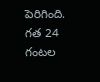పెరిగింది. గత 24 గంటల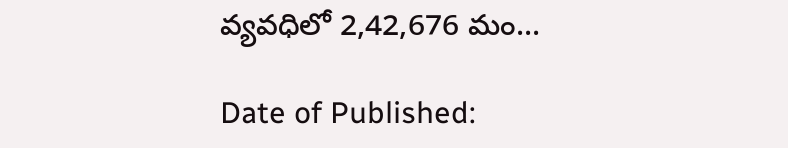వ్యవధిలో 2,42,676 మం...

Date of Published: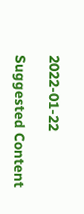2022-01-22

Suggested Content